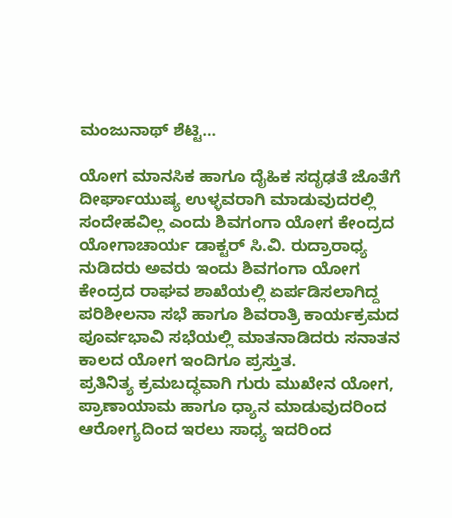ಮಂಜುನಾಥ್ ಶೆಟ್ಟಿ…

ಯೋಗ ಮಾನಸಿಕ ಹಾಗೂ ದೈಹಿಕ ಸದೃಢತೆ ಜೊತೆಗೆ ದೀರ್ಘಾಯುಷ್ಯ ಉಳ್ಳವರಾಗಿ ಮಾಡುವುದರಲ್ಲಿ ಸಂದೇಹವಿಲ್ಲ ಎಂದು ಶಿವಗಂಗಾ ಯೋಗ ಕೇಂದ್ರದ ಯೋಗಾಚಾರ್ಯ ಡಾಕ್ಟರ್ ಸಿ.ವಿ. ರುದ್ರಾರಾಧ್ಯ ನುಡಿದರು ಅವರು ಇಂದು ಶಿವಗಂಗಾ ಯೋಗ ಕೇಂದ್ರದ ರಾಘವ ಶಾಖೆಯಲ್ಲಿ ಏರ್ಪಡಿಸಲಾಗಿದ್ದ ಪರಿಶೀಲನಾ ಸಭೆ ಹಾಗೂ ಶಿವರಾತ್ರಿ ಕಾರ್ಯಕ್ರಮದ ಪೂರ್ವಭಾವಿ ಸಭೆಯಲ್ಲಿ ಮಾತನಾಡಿದರು ಸನಾತನ ಕಾಲದ ಯೋಗ ಇಂದಿಗೂ ಪ್ರಸ್ತುತ.
ಪ್ರತಿನಿತ್ಯ ಕ್ರಮಬದ್ಧವಾಗಿ ಗುರು ಮುಖೇನ ಯೋಗ, ಪ್ರಾಣಾಯಾಮ ಹಾಗೂ ಧ್ಯಾನ ಮಾಡುವುದರಿಂದ ಆರೋಗ್ಯದಿಂದ ಇರಲು ಸಾಧ್ಯ ಇದರಿಂದ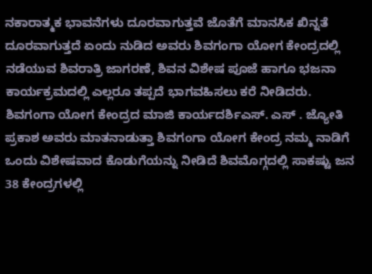ನಕಾರಾತ್ಮಕ ಭಾವನೆಗಳು ದೂರವಾಗುತ್ತವೆ ಜೊತೆಗೆ ಮಾನಸಿಕ ಖಿನ್ನತೆ ದೂರವಾಗುತ್ತದೆ ಏಂದು ನುಡಿದ ಅವರು ಶಿವಗಂಗಾ ಯೋಗ ಕೇಂದ್ರದಲ್ಲಿ ನಡೆಯುವ ಶಿವರಾತ್ರಿ ಜಾಗರಣೆ, ಶಿವನ ವಿಶೇಷ ಪೂಜೆ ಹಾಗೂ ಭಜನಾ ಕಾರ್ಯಕ್ರಮದಲ್ಲಿ ಎಲ್ಲರೂ ತಪ್ಪದೆ ಭಾಗವಹಿಸಲು ಕರೆ ನೀಡಿದರು.
ಶಿವಗಂಗಾ ಯೋಗ ಕೇಂದ್ರದ ಮಾಜಿ ಕಾರ್ಯದರ್ಶಿಎಸ್. ಎಸ್ . ಜ್ಯೋತಿ ಪ್ರಕಾಶ ಅವರು ಮಾತನಾಡುತ್ತಾ ಶಿವಗಂಗಾ ಯೋಗ ಕೇಂದ್ರ ನಮ್ಮ ನಾಡಿಗೆ ಒಂದು ವಿಶೇಷವಾದ ಕೊಡುಗೆಯನ್ನು ನೀಡಿದೆ ಶಿವಮೊಗ್ಗದಲ್ಲಿ ಸಾಕಷ್ಟು ಜನ 38 ಕೇಂದ್ರಗಳಲ್ಲಿ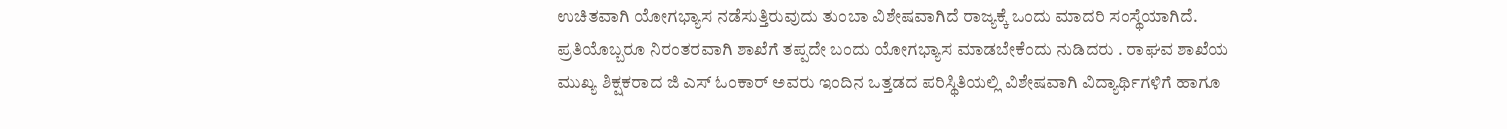ಉಚಿತವಾಗಿ ಯೋಗಭ್ಯಾಸ ನಡೆಸುತ್ತಿರುವುದು ತುಂಬಾ ವಿಶೇಷವಾಗಿದೆ ರಾಜ್ಯಕ್ಕೆ ಒಂದು ಮಾದರಿ ಸಂಸ್ಥೆಯಾಗಿದೆ.
ಪ್ರತಿಯೊಬ್ಬರೂ ನಿರಂತರವಾಗಿ ಶಾಖೆಗೆ ತಪ್ಪದೇ ಬಂದು ಯೋಗಭ್ಯಾಸ ಮಾಡಬೇಕೆಂದು ನುಡಿದರು . ರಾಘವ ಶಾಖೆಯ ಮುಖ್ಯ ಶಿಕ್ಷಕರಾದ ಜಿ ಎಸ್ ಓಂಕಾರ್ ಅವರು ಇಂದಿನ ಒತ್ತಡದ ಪರಿಸ್ಥಿತಿಯಲ್ಲಿ ವಿಶೇಷವಾಗಿ ವಿದ್ಯಾರ್ಥಿಗಳಿಗೆ ಹಾಗೂ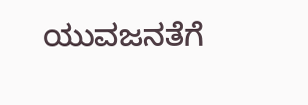ಯುವಜನತೆಗೆ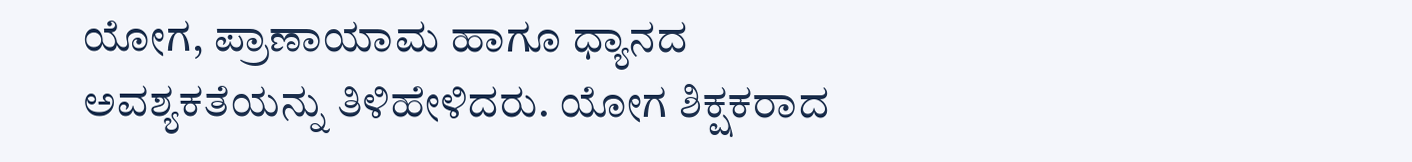ಯೋಗ, ಪ್ರಾಣಾಯಾಮ ಹಾಗೂ ಧ್ಯಾನದ ಅವಶ್ಯಕತೆಯನ್ನು ತಿಳಿಹೇಳಿದರು. ಯೋಗ ಶಿಕ್ಷಕರಾದ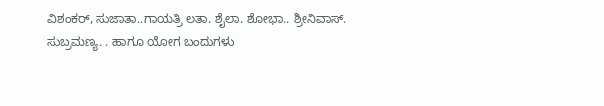ವಿಶಂಕರ್, ಸುಜಾತಾ..ಗಾಯತ್ರಿ ಲತಾ. ಶೈಲಾ. ಶೋಭಾ.. ಶ್ರೀನಿವಾಸ್. ಸುಬ್ರಮಣ್ಯ. . ಹಾಗೂ ಯೋಗ ಬಂದುಗಳು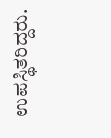ಉಪಸ್ಥಿತರಿದ್ದರು.